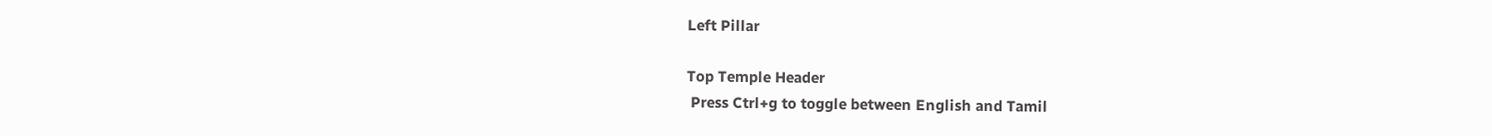Left Pillar

Top Temple Header
 Press Ctrl+g to toggle between English and Tamil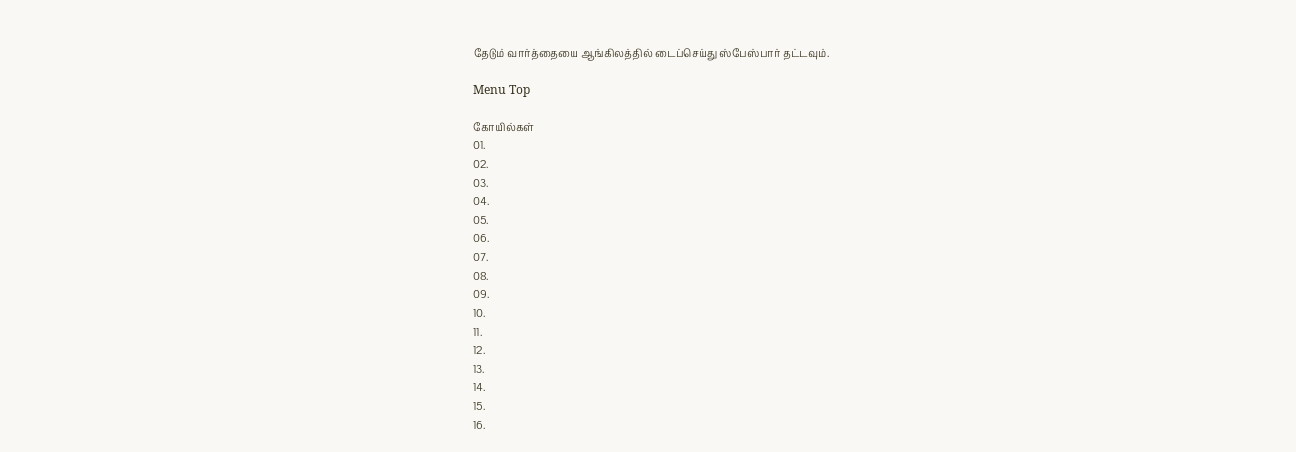தேடும் வார்த்தையை ஆங்கிலத்தில் டைப்செய்து ஸ்பேஸ்பார் தட்டவும்.

Menu Top

கோயில்கள்
01.
02.
03.
04.
05.
06.
07.
08.
09.
10.
11.
12.
13.
14.
15.
16.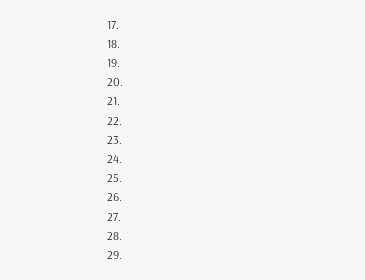17.
18.
19.
20.
21.
22.
23.
24.
25.
26.
27.
28.
29.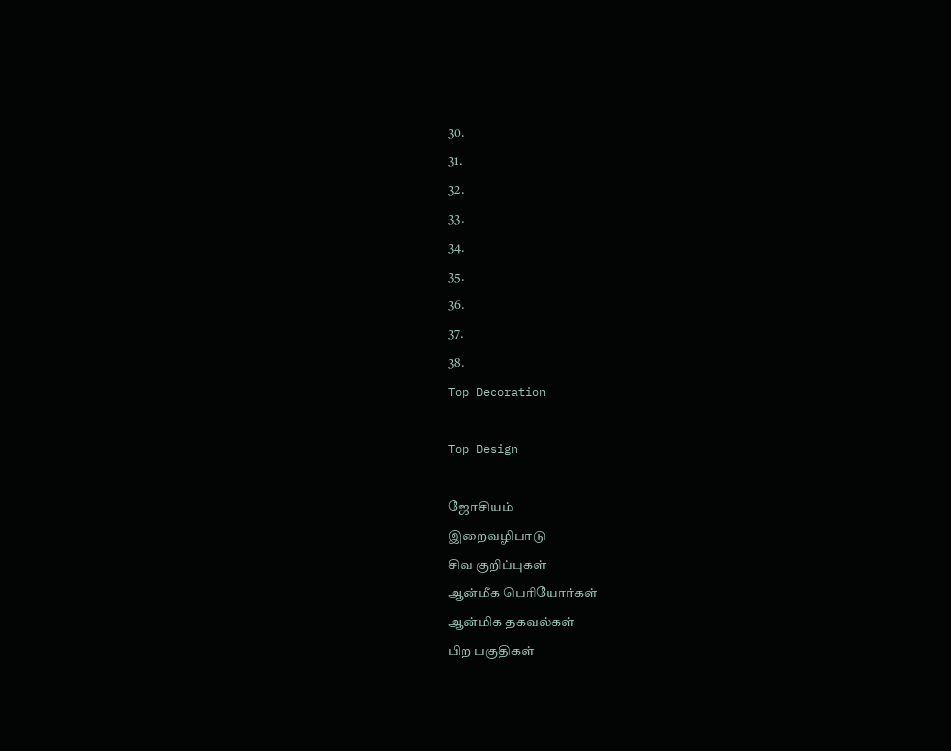30.
31.
32.
33.
34.
35.
36.
37.
38.
Top Decoration

Top Design

ஜோசியம்
இறைவழிபாடு
சிவ குறிப்புகள்
ஆன்மீக பெரியோர்கள்
ஆன்மிக தகவல்கள்
பிற பகுதிகள்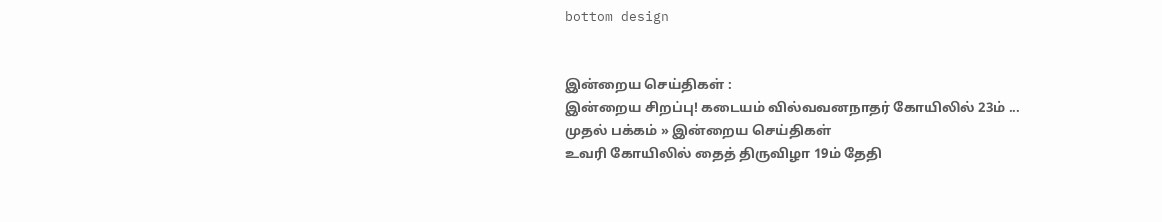bottom design


இன்றைய செய்திகள் :
இன்றைய சிறப்பு! கடையம் வில்வவனநாதர் கோயிலில் 23ம் ...
முதல் பக்கம் » இன்றைய செய்திகள்
உவரி கோயிலில் தைத் திருவிழா 19ம் தேதி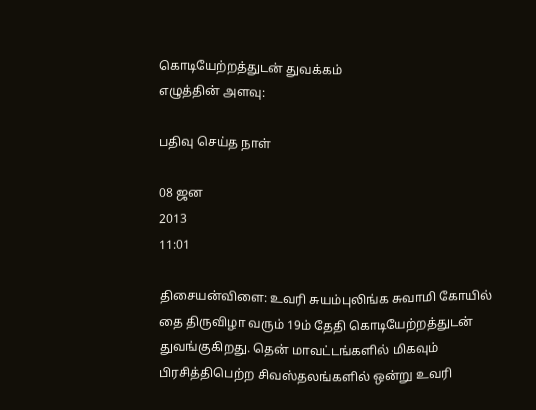கொடியேற்றத்துடன் துவக்கம்
எழுத்தின் அளவு:

பதிவு செய்த நாள்

08 ஜன
2013
11:01

திசையன்விளை: உவரி சுயம்புலிங்க சுவாமி கோயில் தை திருவிழா வரும் 19ம் தேதி கொடியேற்றத்துடன் துவங்குகிறது. தென் மாவட்டங்களில் மிகவும் பிரசித்திபெற்ற சிவஸ்தலங்களில் ஒன்று உவரி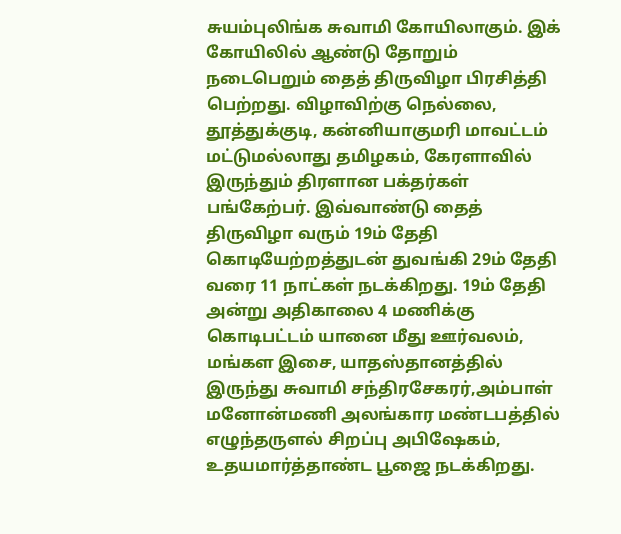சுயம்புலிங்க சுவாமி கோயிலாகும். இக் கோயிலில் ஆண்டு தோறும் நடைபெறும் தைத் திருவிழா பிரசித்தி பெற்றது. விழாவிற்கு நெல்லை, தூத்துக்குடி, கன்னியாகுமரி மாவட்டம் மட்டுமல்லாது தமிழகம், கேரளாவில் இருந்தும் திரளான பக்தர்கள் பங்கேற்பர். இவ்வாண்டு தைத் திருவிழா வரும் 19ம் தேதி கொடியேற்றத்துடன் துவங்கி 29ம் தேதி வரை 11 நாட்கள் நடக்கிறது. 19ம் தேதி அன்று அதிகாலை 4 மணிக்கு கொடிபட்டம் யானை மீது ஊர்வலம், மங்கள இசை, யாதஸ்தானத்தில் இருந்து சுவாமி சந்திரசேகரர்,அம்பாள் மனோன்மணி அலங்கார மண்டபத்தில் எழுந்தருளல் சிறப்பு அபிஷேகம், உதயமார்த்தாண்ட பூஜை நடக்கிறது.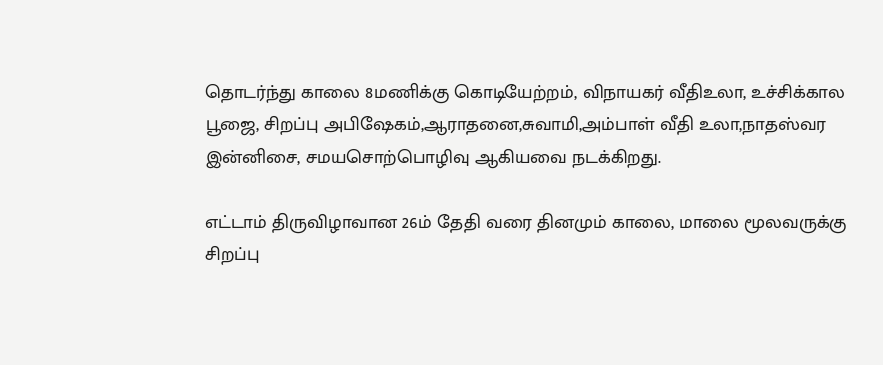தொடர்ந்து காலை 8மணிக்கு கொடியேற்றம், விநாயகர் வீதிஉலா, உச்சிக்கால பூஜை, சிறப்பு அபிஷேகம்,ஆராதனை,சுவாமி,அம்பாள் வீதி உலா,நாதஸ்வர இன்னிசை, சமயசொற்பொழிவு ஆகியவை நடக்கிறது.

எட்டாம் திருவிழாவான 26ம் தேதி வரை தினமும் காலை, மாலை மூலவருக்கு சிறப்பு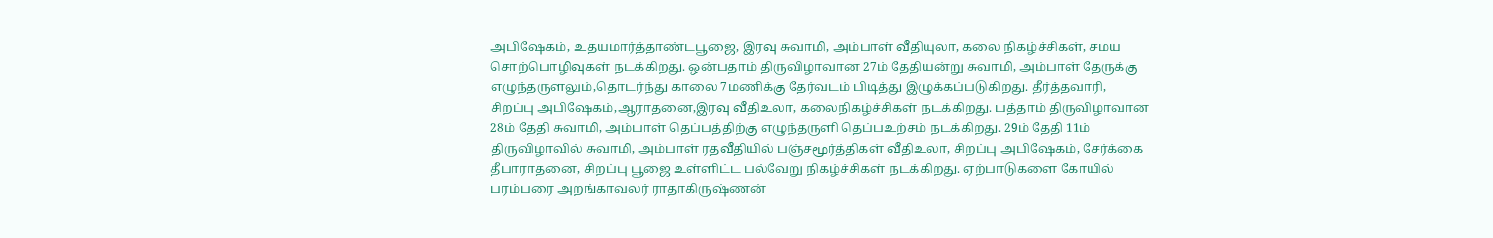அபிஷேகம், உதயமார்த்தாண்டபூஜை, இரவு சுவாமி, அம்பாள் வீதியுலா, கலை நிகழ்ச்சிகள், சமய சொற்பொழிவுகள் நடக்கிறது. ஒன்பதாம் திருவிழாவான 27ம் தேதியன்று சுவாமி, அம்பாள் தேருக்கு எழுந்தருளலும்,தொடர்ந்து காலை 7மணிக்கு தேர்வடம் பிடித்து இழுக்கப்படுகிறது. தீர்த்தவாரி, சிறப்பு அபிஷேகம்,ஆராதனை,இரவு வீதிஉலா, கலைநிகழ்ச்சிகள் நடக்கிறது. பத்தாம் திருவிழாவான 28ம் தேதி சுவாமி, அம்பாள் தெப்பத்திற்கு எழுந்தருளி தெப்பஉற்சம் நடக்கிறது. 29ம் தேதி 11ம் திருவிழாவில் சுவாமி, அம்பாள் ரதவீதியில் பஞ்சமூர்த்திகள் வீதிஉலா, சிறப்பு அபிஷேகம், சேர்க்கை தீபாராதனை, சிறப்பு பூஜை உள்ளிட்ட பல்வேறு நிகழ்ச்சிகள் நடக்கிறது. ஏற்பாடுகளை கோயில் பரம்பரை அறங்காவலர் ராதாகிருஷ்ணன்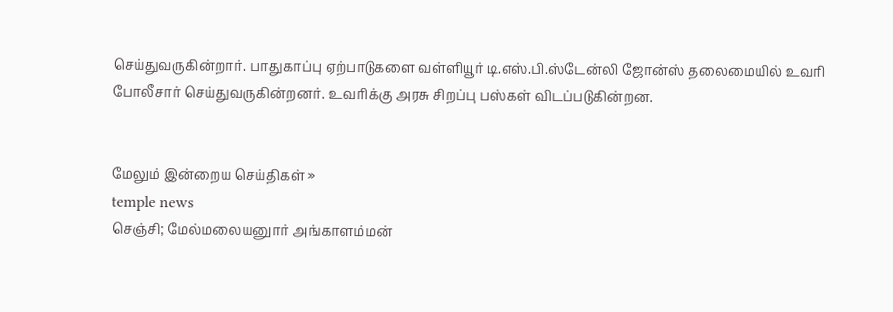செய்துவருகின்றார். பாதுகாப்பு ஏற்பாடுகளை வள்ளியூர் டி.எஸ்.பி.ஸ்டேன்லி ஜோன்ஸ் தலைமையில் உவரி போலீசார் செய்துவருகின்றனர். உவரிக்கு அரசு சிறப்பு பஸ்கள் விடப்படுகின்றன.


மேலும் இன்றைய செய்திகள் »
temple news
செஞ்சி; மேல்மலையனுார் அங்காளம்மன்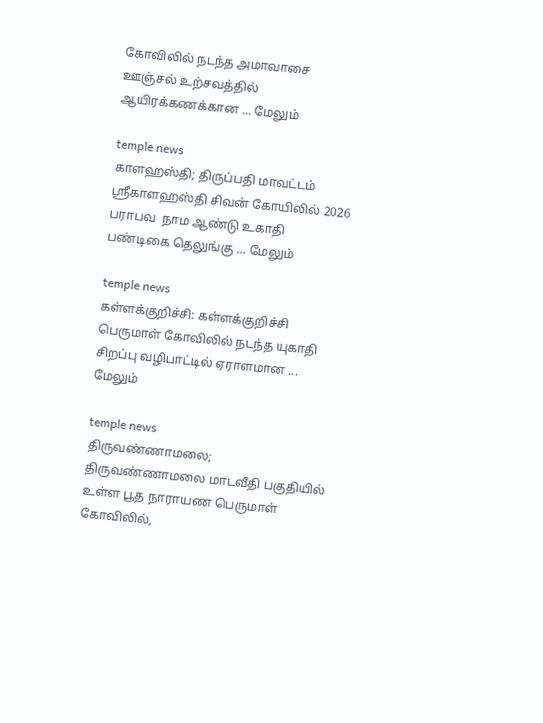கோவிலில் நடந்த அமாவாசை ஊஞ்சல் உற்சவத்தில் ஆயிரக்கணக்கான ... மேலும்

temple news
காளஹஸ்தி; திருப்பதி மாவட்டம் ஸ்ரீகாளஹஸ்தி சிவன் கோயிலில் 2026 பராபவ  நாம ஆண்டு உகாதி  பண்டிகை தெலுங்கு ... மேலும்

temple news
கள்ளக்குறிச்சி: கள்ளக்குறிச்சி பெருமாள் கோவிலில் நடந்த யுகாதி சிறப்பு வழிபாட்டில் ஏராளமான ... மேலும்

temple news
திருவண்ணாமலை; திருவண்ணாமலை மாடவீதி பகுதியில் உள்ள பூத நாராயண பெருமாள் கோவிலில்,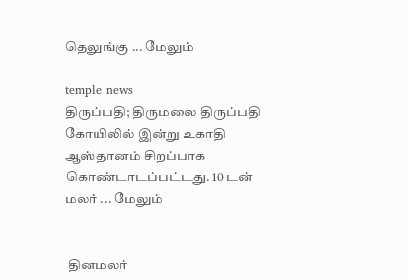தெலுங்கு ... மேலும்

temple news
திருப்பதி; திருமலை திருப்பதி கோயிலில் இன்று உகாதி ஆஸ்தானம் சிறப்பாக கொண்டாடப்பட்டது. 10 டன் மலர் ... மேலும்


 தினமலர்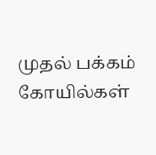முதல் பக்கம்   கோயில்கள்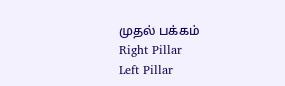முதல் பக்கம்
Right Pillar
Left Pillar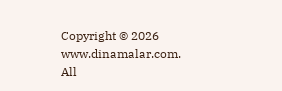Copyright © 2026 www.dinamalar.com. All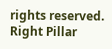rights reserved.
Right Pillar